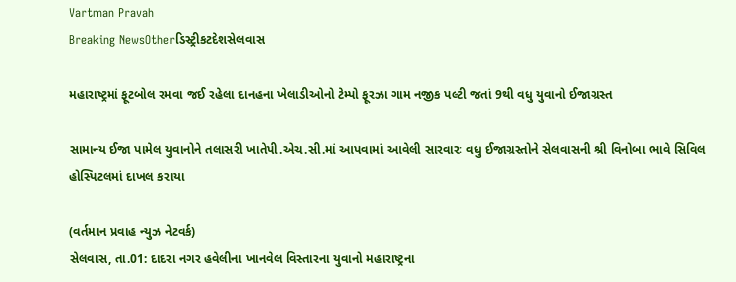Vartman Pravah
Breaking NewsOtherડિસ્ટ્રીકટદેશસેલવાસ

મહારાષ્‍ટ્રમાં ફૂટબોલ રમવા જઈ રહેલા દાનહના ખેલાડીઓનો ટેમ્‍પો ફૂરઝા ગામ નજીક પલ્‍ટી જતાં 9થી વધુ યુવાનો ઈજાગ્રસ્‍ત

સામાન્‍ય ઈજા પામેલ યુવાનોને તલાસરી ખાતેપી.એચ.સી.માં આપવામાં આવેલી સારવારઃ વધુ ઈજાગ્રસ્‍તોને સેલવાસની શ્રી વિનોબા ભાવે સિવિલ હોસ્‍પિટલમાં દાખલ કરાયા

(વર્તમાન પ્રવાહ ન્‍યુઝ નેટવર્ક)
સેલવાસ, તા.01: દાદરા નગર હવેલીના ખાનવેલ વિસ્‍તારના યુવાનો મહારાષ્ટ્રના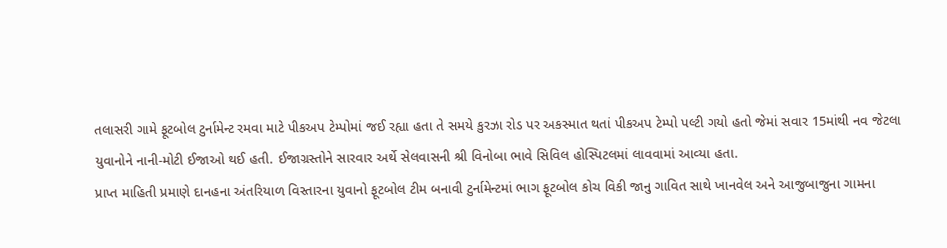તલાસરી ગામે ફૂટબોલ ટુર્નામેન્‍ટ રમવા માટે પીકઅપ ટેમ્‍પોમાં જઈ રહ્યા હતા તે સમયે કુરઝા રોડ પર અકસ્‍માત થતાં પીકઅપ ટેમ્‍પો પલ્‍ટી ગયો હતો જેમાં સવાર 15માંથી નવ જેટલા યુવાનોને નાની-મોટી ઈજાઓ થઈ હતી. ઈજાગ્રસ્‍તોને સારવાર અર્થે સેલવાસની શ્રી વિનોબા ભાવે સિવિલ હોસ્‍પિટલમાં લાવવામાં આવ્‍યા હતા.
પ્રાપ્ત માહિતી પ્રમાણે દાનહના અંતરિયાળ વિસ્‍તારના યુવાનો ફૂટબોલ ટીમ બનાવી ટુર્નામેન્‍ટમાં ભાગ ફૂટબોલ કોચ વિકી જાનુ ગાવિત સાથે ખાનવેલ અને આજુબાજુના ગામના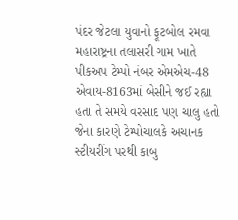પંદર જેટલા યુવાનો ફૂટબોલ રમવા મહારાષ્ટ્રના તલાસરી ગામ ખાતે પીકઅપ ટેમ્‍પો નંબર એમએચ-48 એવાય-8163માં બેસીને જઈ રહ્યા હતા તે સમયે વરસાદ પણ ચાલુ હતો જેના કારણે ટેમ્‍પોચાલકે અચાનક સ્‍ટીયરીંગ પરથી કાબુ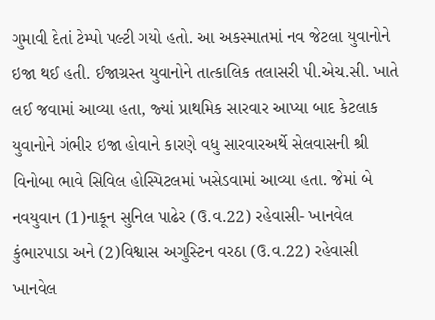ગુમાવી દેતાં ટેમ્‍પો પલ્‍ટી ગયો હતો. આ અકસ્‍માતમાં નવ જેટલા યુવાનોને ઇજા થઈ હતી. ઈજાગ્રસ્‍ત યુવાનોને તાત્‍કાલિક તલાસરી પી.એચ.સી. ખાતે લઈ જવામાં આવ્‍યા હતા, જ્‍યાં પ્રાથમિક સારવાર આપ્‍યા બાદ કેટલાક યુવાનોને ગંભીર ઇજા હોવાને કારણે વધુ સારવારઅર્થે સેલવાસની શ્રી વિનોબા ભાવે સિવિલ હોસ્‍પિટલમાં ખસેડવામાં આવ્‍યા હતા. જેમાં બે નવયુવાન (1)નાકૂન સુનિલ પાઢેર (ઉ.વ.22) રહેવાસી- ખાનવેલ કુંભારપાડા અને (2)વિશ્વાસ અગુસ્‍ટિન વરઠા (ઉ.વ.22) રહેવાસી ખાનવેલ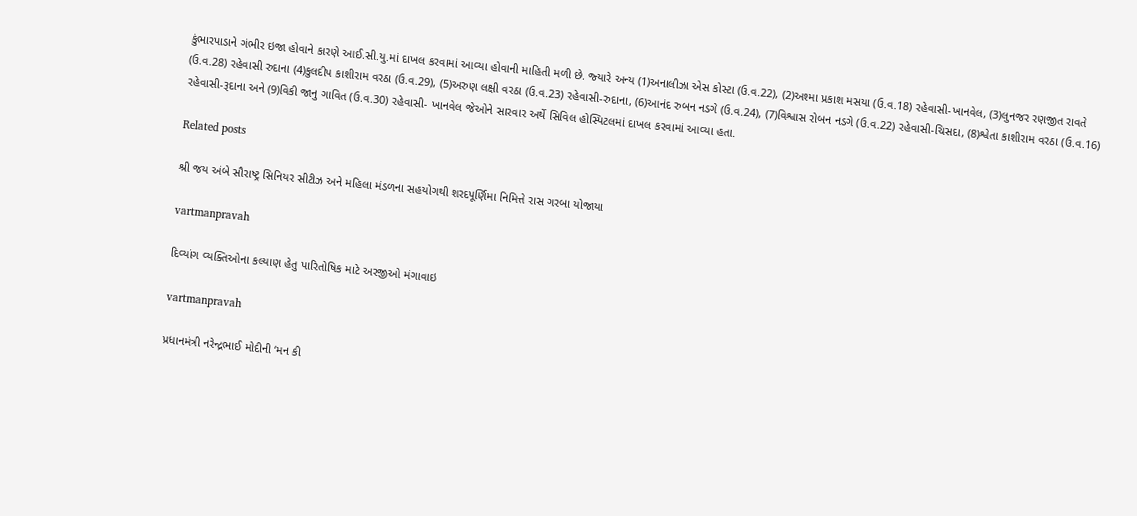કુંભારપાડાને ગંભીર ઇજા હોવાને કારણે આઈ.સી.યુ.માં દાખલ કરવામાં આવ્‍યા હોવાની માહિતી મળી છે. જ્‍યારે અન્‍ય (1)અનાલીઝા એસ કોસ્‍ટા (ઉ.વ.22), (2)અશ્‍મા પ્રકાશ મસયા (ઉ.વ.18) રહેવાસી-ખાનવેલ, (3)લુનજર રણજીત રાવતે (ઉ.વ.28) રહેવાસી રુદાના (4)કુલદીપ કાશીરામ વરઠા (ઉ.વ.29), (5)અરુણ લક્ષી વરઠા (ઉ.વ.23) રહેવાસી-રુદાના, (6)આનંદ રુબન નડગે (ઉ.વ.24), (7)વિશ્વાસ રોબન નડગે (ઉ.વ.22) રહેવાસી-ચિસદા, (8)શ્વેતા કાશીરામ વરઠા (ઉ.વ.16) રહેવાસી-રૂદાના અને (9)વિકી જાનુ ગાવિત (ઉ.વ.30) રહેવાસી- ખાનવેલ જેઓને સારવાર અર્થે સિવિલ હોસ્‍પિટલમાં દાખલ કરવામાં આવ્‍યા હતા.

Related posts

શ્રી જય અંબે સૌરાષ્‍ટ્ર સિનિયર સીટીઝ અને મહિલા મંડળના સહયોગથી શરદપૂર્ણિમા નિમિત્તે રાસ ગરબા યોજાયા

vartmanpravah

દિવ્‍યાંગ વ્‍યક્‍તિઓના કલ્‍યાણ હેતુ પારિતોષિક માટે અરજીઓ મંગાવાઇ

vartmanpravah

પ્રધાનમંત્રી નરેન્‍દ્રભાઈ મોદીની ‘મન કી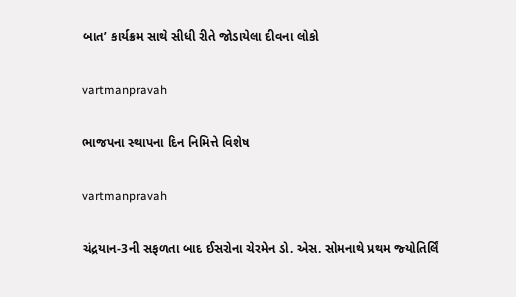બાત’ કાર્યક્રમ સાથે સીધી રીતે જોડાયેલા દીવના લોકો

vartmanpravah

ભાજપના સ્‍થાપના દિન નિમિત્તે વિશેષ

vartmanpravah

ચંદ્રયાન-3ની સફળતા બાદ ઈસરોના ચેરમેન ડો. એસ. સોમનાથે પ્રથમ જ્‍યોતિર્લિં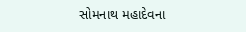સોમનાથ મહાદેવના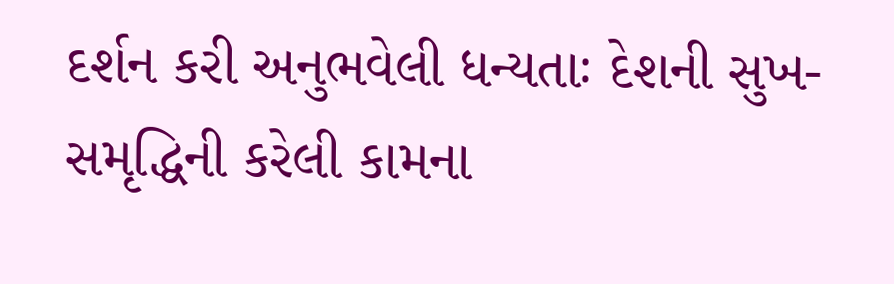દર્શન કરી અનુભવેલી ધન્‍યતાઃ દેશની સુખ-સમૃદ્ધિની કરેલી કામના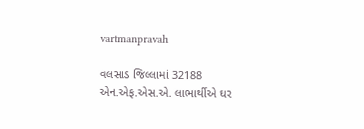vartmanpravah

વલસાડ જિલ્લામાં 32188 એન.એફ.એસ.એ. લાભાર્થીએ ઘર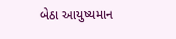બેઠા આયુષ્‍યમાન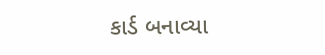કાર્ડ બનાવ્યા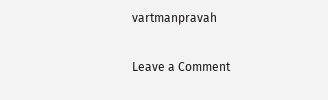vartmanpravah

Leave a Comment